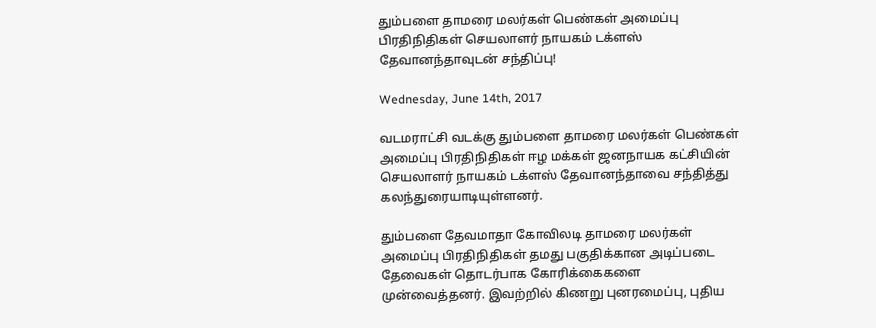தும்பளை தாமரை மலர்கள் பெண்கள் அமைப்பு பிரதிநிதிகள் செயலாளர் நாயகம் டக்ளஸ் தேவானந்தாவுடன் சந்திப்பு!

Wednesday, June 14th, 2017

வடமராட்சி வடக்கு தும்பளை தாமரை மலர்கள் பெண்கள் அமைப்பு பிரதிநிதிகள் ஈழ மக்கள் ஜனநாயக கட்சியின் செயலாளர் நாயகம் டக்ளஸ் தேவானந்தாவை சந்தித்து கலந்துரையாடியுள்ளனர்.

தும்பளை தேவமாதா கோவிலடி தாமரை மலர்கள் அமைப்பு பிரதிநிதிகள் தமது பகுதிக்கான அடிப்படை தேவைகள் தொடர்பாக கோரிக்கைகளை முன்வைத்தனர். இவற்றில் கிணறு புனரமைப்பு, புதிய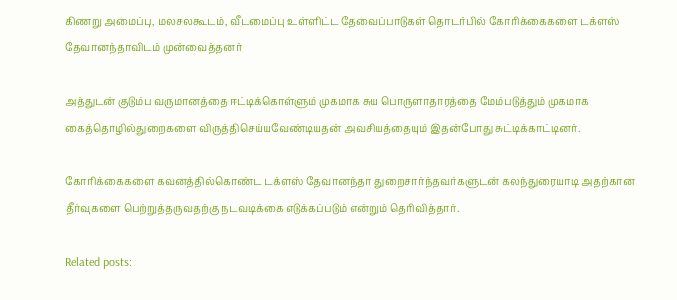கிணறு அமைப்பு, மலசலகூடம், வீடமைப்பு உள்ளிட்ட தேவைப்பாடுகள் தொடர்பில் கோரிக்கைகளை டக்ளஸ் தேவானந்தாவிடம் முன்வைத்தனர்

அத்துடன் குடும்ப வருமானத்தை ஈட்டிக்கொள்ளும் முகமாக சுய பொருளாதாரத்தை மேம்படுத்தும் முகமாக கைத்தொழில்துறைகளை விருத்திசெய்யவேண்டியதன் அவசியத்தையும் இதன்போது சுட்டிக்காட்டினர்.

கோரிக்கைகளை கவனத்தில்கொண்ட டக்ளஸ் தேவானந்தா துறைசார்ந்தவர்களுடன் கலந்துரையாடி அதற்கான தீர்வுகளை பெற்றுத்தருவதற்கு நடவடிக்கை எடுக்கப்படும் என்றும் தெரிவித்தார்.

Related posts: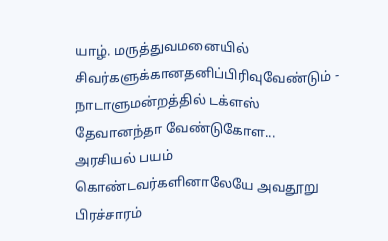யாழ். மருத்துவமனையில் சிவர்களுக்கானதனிப்பிரிவுவேண்டும் - நாடாளுமன்றத்தில் டக்ளஸ் தேவானந்தா வேண்டுகோள...
அரசியல் பயம் கொண்டவர்களினாலேயே அவதூறு பிரச்சாரம்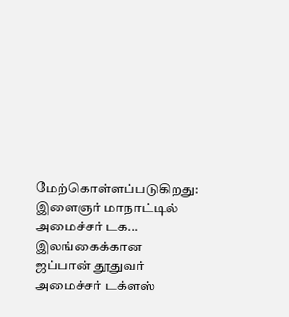மேற்கொள்ளப்படுகிறது: இளைஞர் மாநாட்டில் அமைச்சர் டக...
இலங்கைக்கான ஜப்பான் தூதுவர் அமைச்சர் டக்ளஸ்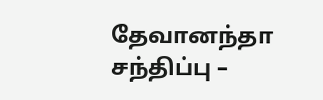தேவானந்தா சந்திப்பு –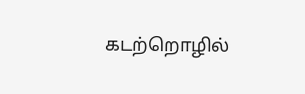கடற்றொழில்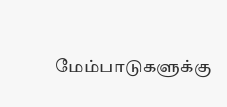மேம்பாடுகளுக்கு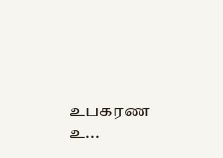உபகரண உ...